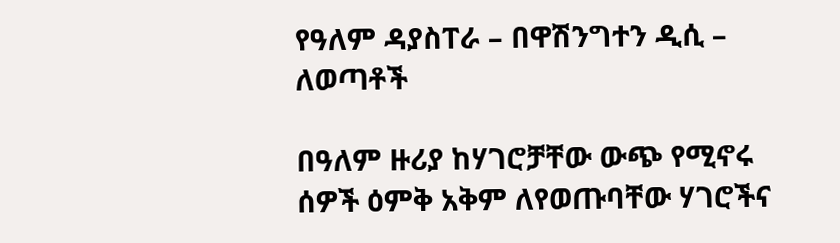የዓለም ዳያስፐራ – በዋሽንግተን ዲሲ – ለወጣቶች

በዓለም ዙሪያ ከሃገሮቻቸው ውጭ የሚኖሩ ሰዎች ዕምቅ አቅም ለየወጡባቸው ሃገሮችና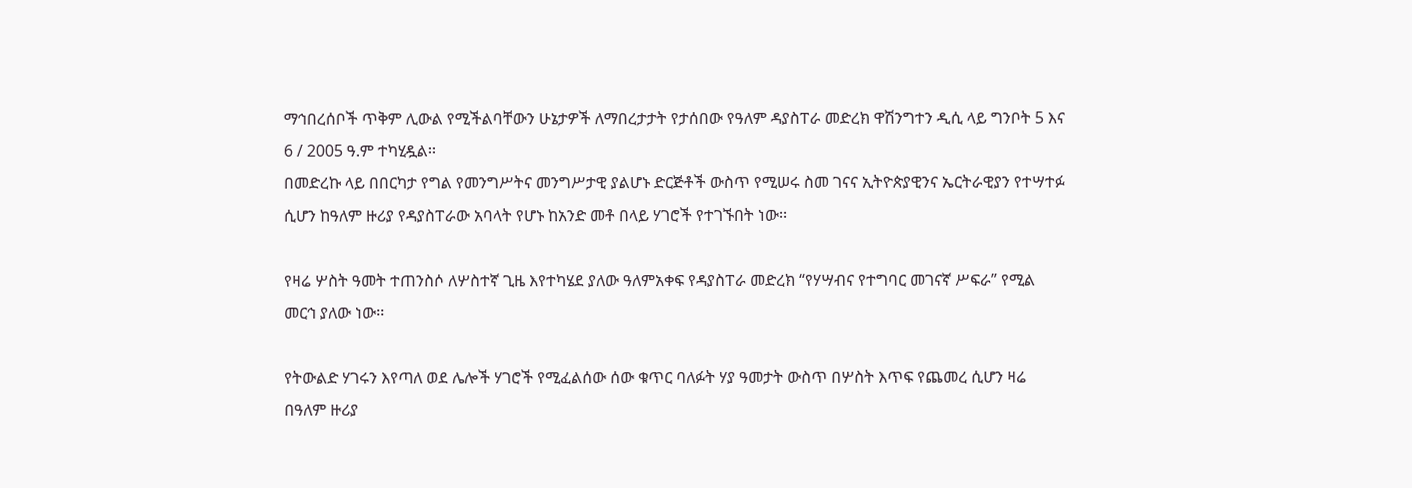ማኅበረሰቦች ጥቅም ሊውል የሚችልባቸውን ሁኔታዎች ለማበረታታት የታሰበው የዓለም ዳያስፐራ መድረክ ዋሽንግተን ዲሲ ላይ ግንቦት 5 እና 6 / 2005 ዓ.ም ተካሂዷል፡፡
በመድረኩ ላይ በበርካታ የግል የመንግሥትና መንግሥታዊ ያልሆኑ ድርጅቶች ውስጥ የሚሠሩ ስመ ገናና ኢትዮጵያዊንና ኤርትራዊያን የተሣተፉ ሲሆን ከዓለም ዙሪያ የዳያስፐራው አባላት የሆኑ ከአንድ መቶ በላይ ሃገሮች የተገኙበት ነው፡፡

የዛሬ ሦስት ዓመት ተጠንስሶ ለሦስተኛ ጊዜ እየተካሄደ ያለው ዓለምአቀፍ የዳያስፐራ መድረክ “የሃሣብና የተግባር መገናኛ ሥፍራ” የሚል መርኅ ያለው ነው፡፡

የትውልድ ሃገሩን እየጣለ ወደ ሌሎች ሃገሮች የሚፈልሰው ሰው ቁጥር ባለፉት ሃያ ዓመታት ውስጥ በሦስት እጥፍ የጨመረ ሲሆን ዛሬ በዓለም ዙሪያ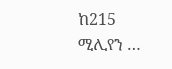ከ215 ሚሊየን …